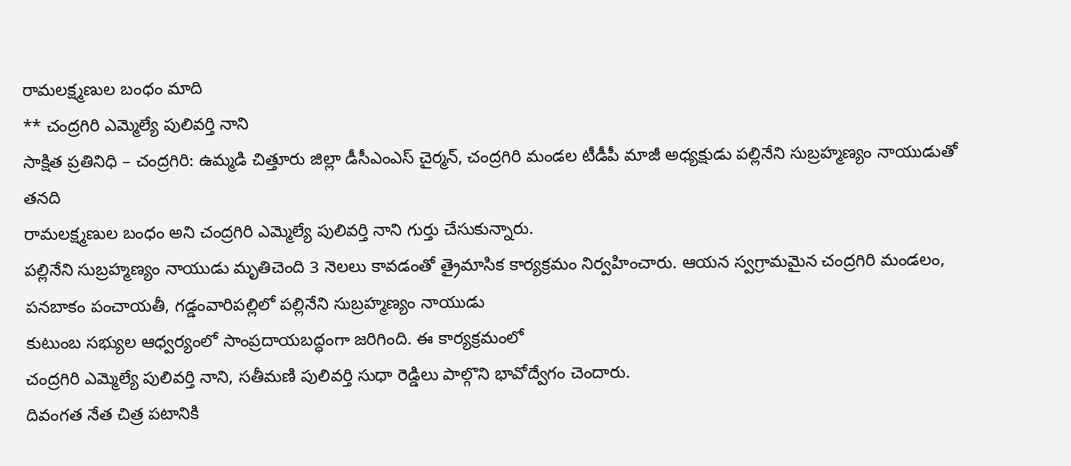రామలక్ష్మణుల బంధం మాది
** చంద్రగిరి ఎమ్మెల్యే పులివర్తి నాని
సాక్షిత ప్రతినిధి – చంద్రగిరి: ఉమ్మడి చిత్తూరు జిల్లా డీసీఎంఎస్ చైర్మన్, చంద్రగిరి మండల టీడీపీ మాజీ అధ్యక్షుడు పల్లినేని సుబ్రహ్మణ్యం నాయుడుతో తనది
రామలక్ష్మణుల బంధం అని చంద్రగిరి ఎమ్మెల్యే పులివర్తి నాని గుర్తు చేసుకున్నారు.
పల్లినేని సుబ్రహ్మణ్యం నాయుడు మృతిచెంది 3 నెలలు కావడంతో త్రైమాసిక కార్యక్రమం నిర్వహించారు. ఆయన స్వగ్రామమైన చంద్రగిరి మండలం, పనబాకం పంచాయతీ, గడ్డంవారిపల్లిలో పల్లినేని సుబ్రహ్మణ్యం నాయుడు
కుటుంబ సభ్యుల ఆధ్వర్యంలో సాంప్రదాయబద్ధంగా జరిగింది. ఈ కార్యక్రమంలో
చంద్రగిరి ఎమ్మెల్యే పులివర్తి నాని, సతీమణి పులివర్తి సుధా రెడ్డిలు పాల్గొని భావోద్వేగం చెందారు.
దివంగత నేత చిత్ర పటానికి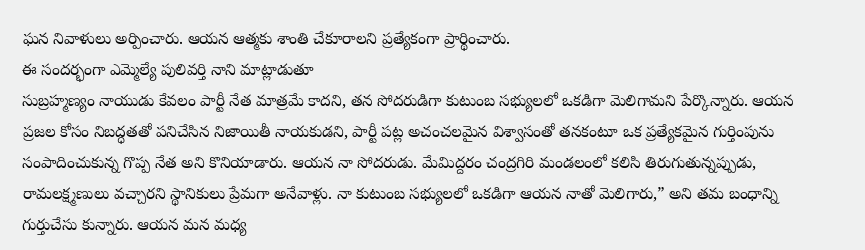ఘన నివాళులు అర్పించారు. ఆయన ఆత్మకు శాంతి చేకూరాలని ప్రత్యేకంగా ప్రార్థించారు.
ఈ సందర్భంగా ఎమ్మెల్యే పులివర్తి నాని మాట్లాడుతూ
సుబ్రహ్మణ్యం నాయుడు కేవలం పార్టీ నేత మాత్రమే కాదని, తన సోదరుడిగా కుటుంబ సభ్యులలో ఒకడిగా మెలిగామని పేర్కొన్నారు. ఆయన ప్రజల కోసం నిబద్ధతతో పనిచేసిన నిజాయితీ నాయకుడని, పార్టీ పట్ల అచంచలమైన విశ్వాసంతో తనకంటూ ఒక ప్రత్యేకమైన గుర్తింపును సంపాదించుకున్న గొప్ప నేత అని కొనియాడారు. ఆయన నా సోదరుడు. మేమిద్దరం చంద్రగిరి మండలంలో కలిసి తిరుగుతున్నప్పుడు, రామలక్ష్మణులు వచ్చారని స్థానికులు ప్రేమగా అనేవాళ్లు. నా కుటుంబ సభ్యులలో ఒకడిగా ఆయన నాతో మెలిగారు,” అని తమ బంధాన్ని గుర్తుచేసు కున్నారు. ఆయన మన మధ్య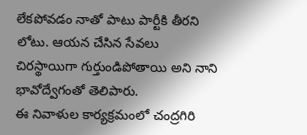లేకపోవడం నాతో పాటు పార్టీకి తీరని లోటు. ఆయన చేసిన సేవలు చిరస్థాయిగా గుర్తుండిపోతాయి అని నాని భావోద్వేగంతో తెలిపారు.
ఈ నివాళుల కార్యక్రమంలో చంద్రగిరి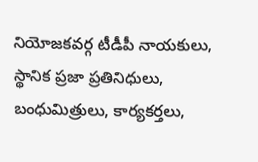నియోజకవర్గ టీడీపీ నాయకులు, స్థానిక ప్రజా ప్రతినిధులు, బంధుమిత్రులు, కార్యకర్తలు,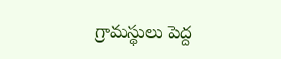గ్రామస్థులు పెద్ద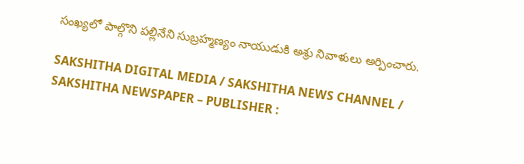సంఖ్యలో పాల్గొని పల్లినేని సుబ్రహ్మణ్యం నాయుడుకి అశ్రు నివాళులు అర్పించారు.

SAKSHITHA DIGITAL MEDIA / SAKSHITHA NEWS CHANNEL / SAKSHITHA NEWSPAPER – PUBLISHER :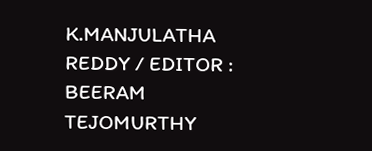K.MANJULATHA REDDY / EDITOR : BEERAM TEJOMURTHY